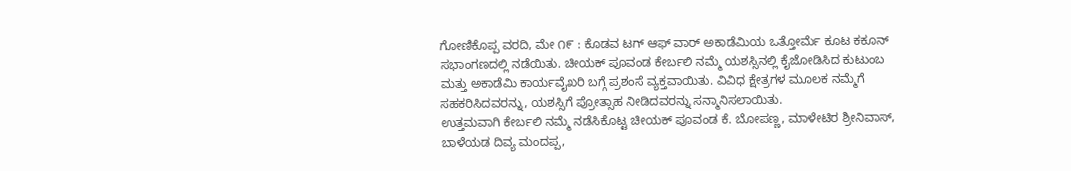ಗೋಣಿಕೊಪ್ಪ ವರದಿ, ಮೇ ೧೯ : ಕೊಡವ ಟಗ್ ಆಫ್ ವಾರ್ ಅಕಾಡೆಮಿಯ ಒತ್ತೋರ್ಮೆ ಕೂಟ ಕಕೂನ್ ಸಭಾಂಗಣದಲ್ಲಿ ನಡೆಯಿತು. ಚೀಯಕ್ ಪೂವಂಡ ಕೇರ್ಬಲಿ ನಮ್ಮೆ ಯಶಸ್ಸಿನಲ್ಲಿ ಕೈಜೋಡಿಸಿದ ಕುಟುಂಬ ಮತ್ತು ಅಕಾಡೆಮಿ ಕಾರ್ಯವೈಖರಿ ಬಗ್ಗೆ ಪ್ರಶಂಸೆ ವ್ಯಕ್ತವಾಯಿತು. ವಿವಿಧ ಕ್ಷೇತ್ರಗಳ ಮೂಲಕ ನಮ್ಮೆಗೆ ಸಹಕರಿಸಿದವರನ್ನು, ಯಶಸ್ಸಿಗೆ ಪ್ರೋತ್ಸಾಹ ನೀಡಿದವರನ್ನು ಸನ್ಮಾನಿಸಲಾಯಿತು.
ಉತ್ತಮವಾಗಿ ಕೇರ್ಬಲಿ ನಮ್ಮೆ ನಡೆಸಿಕೊಟ್ಟ ಚೀಯಕ್ ಪೂವಂಡ ಕೆ. ಬೋಪಣ್ಣ, ಮಾಳೇಟಿರ ಶ್ರೀನಿವಾಸ್, ಬಾಳೆಯಡ ದಿವ್ಯ ಮಂದಪ್ಪ,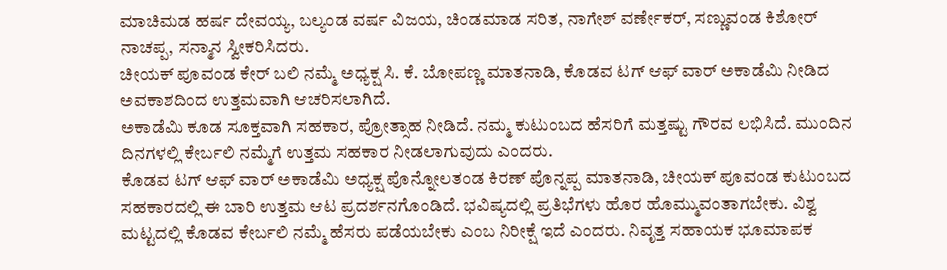ಮಾಚಿಮಡ ಹರ್ಷ ದೇವಯ್ಯ, ಬಲ್ಯಂಡ ವರ್ಷ ವಿಜಯ, ಚಿಂಡಮಾಡ ಸರಿತ, ನಾಗೇಶ್ ವರ್ಣೇಕರ್, ಸಣ್ಣುವಂಡ ಕಿಶೋರ್ ನಾಚಪ್ಪ, ಸನ್ಮಾನ ಸ್ವೀಕರಿಸಿದರು.
ಚೀಯಕ್ ಪೂವಂಡ ಕೇರ್ ಬಲಿ ನಮ್ಮೆ ಅಧ್ಯಕ್ಷ ಸಿ. ಕೆ. ಬೋಪಣ್ಣ ಮಾತನಾಡಿ, ಕೊಡವ ಟಗ್ ಆಫ್ ವಾರ್ ಅಕಾಡೆಮಿ ನೀಡಿದ ಅವಕಾಶದಿಂದ ಉತ್ತಮವಾಗಿ ಆಚರಿಸಲಾಗಿದೆ.
ಅಕಾಡೆಮಿ ಕೂಡ ಸೂಕ್ತವಾಗಿ ಸಹಕಾರ, ಪ್ರೋತ್ಸಾಹ ನೀಡಿದೆ. ನಮ್ಮ ಕುಟುಂಬದ ಹೆಸರಿಗೆ ಮತ್ತಷ್ಟು ಗೌರವ ಲಭಿಸಿದೆ. ಮುಂದಿನ ದಿನಗಳಲ್ಲಿ ಕೇರ್ಬಲಿ ನಮ್ಮೆಗೆ ಉತ್ತಮ ಸಹಕಾರ ನೀಡಲಾಗುವುದು ಎಂದರು.
ಕೊಡವ ಟಗ್ ಆಫ್ ವಾರ್ ಅಕಾಡೆಮಿ ಅಧ್ಯಕ್ಷ ಪೊನ್ನೋಲತಂಡ ಕಿರಣ್ ಪೊನ್ನಪ್ಪ ಮಾತನಾಡಿ, ಚೀಯಕ್ ಪೂವಂಡ ಕುಟುಂಬದ ಸಹಕಾರದಲ್ಲಿ ಈ ಬಾರಿ ಉತ್ತಮ ಆಟ ಪ್ರದರ್ಶನಗೊಂಡಿದೆ. ಭವಿಷ್ಯದಲ್ಲಿ ಪ್ರತಿಭೆಗಳು ಹೊರ ಹೊಮ್ಮುವಂತಾಗಬೇಕು. ವಿಶ್ವ ಮಟ್ಟದಲ್ಲಿ ಕೊಡವ ಕೇರ್ಬಲಿ ನಮ್ಮೆ ಹೆಸರು ಪಡೆಯಬೇಕು ಎಂಬ ನಿರೀಕ್ಷೆ ಇದೆ ಎಂದರು. ನಿವೃತ್ತ ಸಹಾಯಕ ಭೂಮಾಪಕ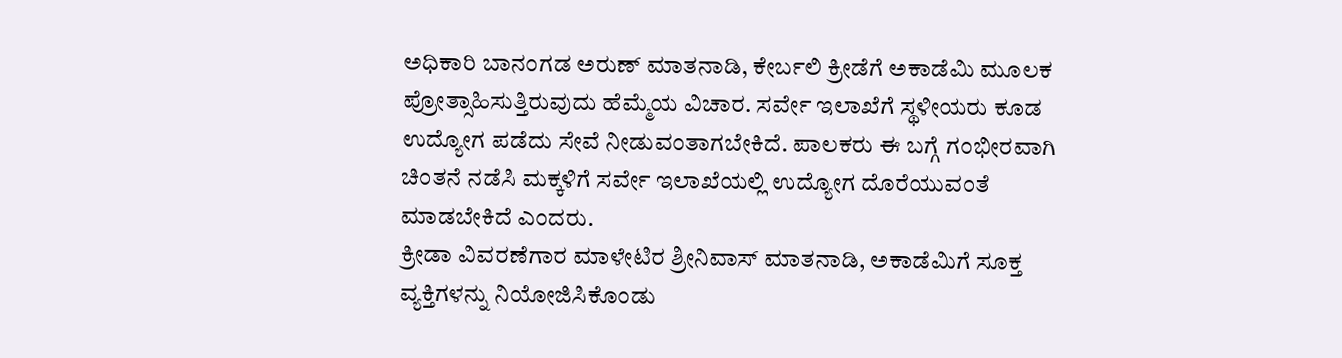ಅಧಿಕಾರಿ ಬಾನಂಗಡ ಅರುಣ್ ಮಾತನಾಡಿ, ಕೇರ್ಬಲಿ ಕ್ರೀಡೆಗೆ ಅಕಾಡೆಮಿ ಮೂಲಕ ಪ್ರೋತ್ಸಾಹಿಸುತ್ತಿರುವುದು ಹೆಮ್ಮೆಯ ವಿಚಾರ. ಸರ್ವೇ ಇಲಾಖೆಗೆ ಸ್ಥಳೀಯರು ಕೂಡ ಉದ್ಯೋಗ ಪಡೆದು ಸೇವೆ ನೀಡುವಂತಾಗಬೇಕಿದೆ. ಪಾಲಕರು ಈ ಬಗ್ಗೆ ಗಂಭೀರವಾಗಿ ಚಿಂತನೆ ನಡೆಸಿ ಮಕ್ಕಳಿಗೆ ಸರ್ವೇ ಇಲಾಖೆಯಲ್ಲಿ ಉದ್ಯೋಗ ದೊರೆಯುವಂತೆ ಮಾಡಬೇಕಿದೆ ಎಂದರು.
ಕ್ರೀಡಾ ವಿವರಣೆಗಾರ ಮಾಳೇಟಿರ ಶ್ರೀನಿವಾಸ್ ಮಾತನಾಡಿ, ಅಕಾಡೆಮಿಗೆ ಸೂಕ್ತ ವ್ಯಕ್ತಿಗಳನ್ನು ನಿಯೋಜಿಸಿಕೊಂಡು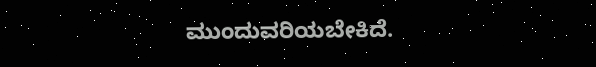ಮುಂದುವರಿಯಬೇಕಿದೆ.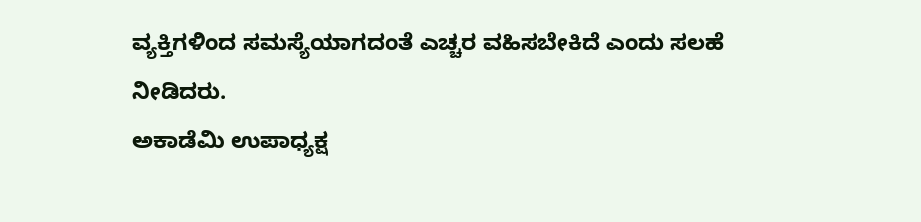ವ್ಯಕ್ತಿಗಳಿಂದ ಸಮಸ್ಯೆಯಾಗದಂತೆ ಎಚ್ಚರ ವಹಿಸಬೇಕಿದೆ ಎಂದು ಸಲಹೆ ನೀಡಿದರು.
ಅಕಾಡೆಮಿ ಉಪಾಧ್ಯಕ್ಷ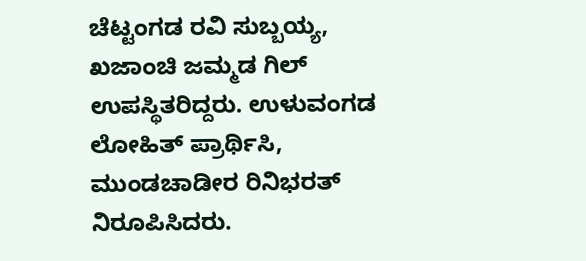ಚೆಟ್ಟಂಗಡ ರವಿ ಸುಬ್ಬಯ್ಯ, ಖಜಾಂಚಿ ಜಮ್ಮಡ ಗಿಲ್ ಉಪಸ್ಥಿತರಿದ್ದರು. ಉಳುವಂಗಡ ಲೋಹಿತ್ ಪ್ರಾರ್ಥಿಸಿ, ಮುಂಡಚಾಡೀರ ರಿನಿಭರತ್ ನಿರೂಪಿಸಿದರು.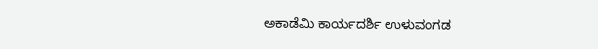ಅಕಾಡೆಮಿ ಕಾರ್ಯದರ್ಶಿ ಉಳುವಂಗಡ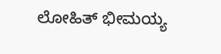ಲೋಹಿತ್ ಭೀಮಯ್ಯ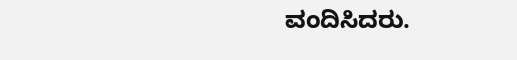ವಂದಿಸಿದರು.